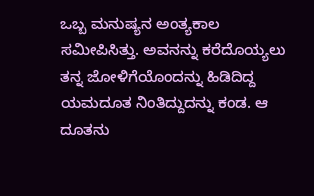ಒಬ್ಬ ಮನುಷ್ಯನ ಅಂತ್ಯಕಾಲ ಸಮೀಪಿಸಿತ್ತು. ಅವನನ್ನು ಕರೆದೊಯ್ಯಲು ತನ್ನ ಜೋಳಿಗೆಯೊಂದನ್ನು ಹಿಡಿದಿದ್ದ ಯಮದೂತ ನಿಂತಿದ್ದುದನ್ನು ಕಂಡ. ಆ ದೂತನು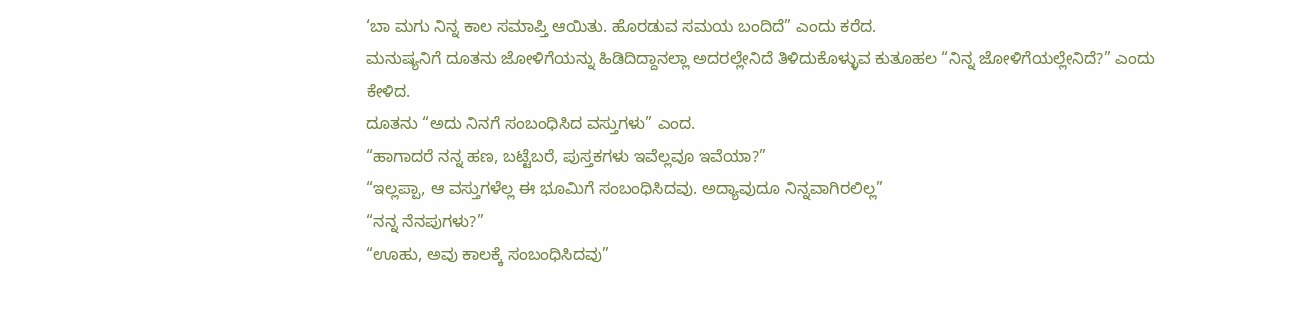‘ಬಾ ಮಗು ನಿನ್ನ ಕಾಲ ಸಮಾಪ್ತಿ ಆಯಿತು. ಹೊರಡುವ ಸಮಯ ಬಂದಿದೆ” ಎಂದು ಕರೆದ.
ಮನುಷ್ಯನಿಗೆ ದೂತನು ಜೋಳಿಗೆಯನ್ನು ಹಿಡಿದಿದ್ದಾನಲ್ಲಾ ಅದರಲ್ಲೇನಿದೆ ತಿಳಿದುಕೊಳ್ಳುವ ಕುತೂಹಲ “ನಿನ್ನ ಜೋಳಿಗೆಯಲ್ಲೇನಿದೆ?” ಎಂದು ಕೇಳಿದ.
ದೂತನು “ಅದು ನಿನಗೆ ಸಂಬಂಧಿಸಿದ ವಸ್ತುಗಳು” ಎಂದ.
“ಹಾಗಾದರೆ ನನ್ನ ಹಣ, ಬಟ್ಟೆಬರೆ, ಪುಸ್ತಕಗಳು ಇವೆಲ್ಲವೂ ಇವೆಯಾ?”
“ಇಲ್ಲಪ್ಪಾ, ಆ ವಸ್ತುಗಳೆಲ್ಲ ಈ ಭೂಮಿಗೆ ಸಂಬಂಧಿಸಿದವು. ಅದ್ಯಾವುದೂ ನಿನ್ನವಾಗಿರಲಿಲ್ಲ”
“ನನ್ನ ನೆನಪುಗಳು?”
“ಊಹು, ಅವು ಕಾಲಕ್ಕೆ ಸಂಬಂಧಿಸಿದವು”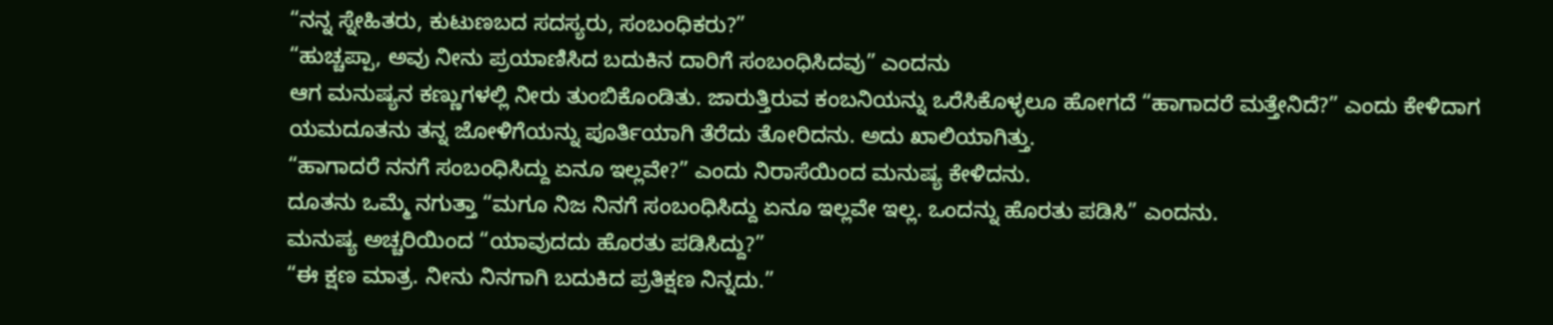“ನನ್ನ ಸ್ನೇಹಿತರು, ಕುಟುಣಬದ ಸದಸ್ಯರು, ಸಂಬಂಧಿಕರು?”
“ಹುಚ್ಚಪ್ಪಾ, ಅವು ನೀನು ಪ್ರಯಾಣಿಸಿದ ಬದುಕಿನ ದಾರಿಗೆ ಸಂಬಂಧಿಸಿದವು” ಎಂದನು
ಆಗ ಮನುಷ್ಯನ ಕಣ್ಣುಗಳಲ್ಲಿ ನೀರು ತುಂಬಿಕೊಂಡಿತು. ಜಾರುತ್ತಿರುವ ಕಂಬನಿಯನ್ನು ಒರೆಸಿಕೊಳ್ಳಲೂ ಹೋಗದೆ “ಹಾಗಾದರೆ ಮತ್ತೇನಿದೆ?” ಎಂದು ಕೇಳಿದಾಗ ಯಮದೂತನು ತನ್ನ ಜೋಳಿಗೆಯನ್ನು ಪೂರ್ತಿಯಾಗಿ ತೆರೆದು ತೋರಿದನು. ಅದು ಖಾಲಿಯಾಗಿತ್ತು.
“ಹಾಗಾದರೆ ನನಗೆ ಸಂಬಂಧಿಸಿದ್ದು ಏನೂ ಇಲ್ಲವೇ?” ಎಂದು ನಿರಾಸೆಯಿಂದ ಮನುಷ್ಯ ಕೇಳಿದನು.
ದೂತನು ಒಮ್ಮೆ ನಗುತ್ತಾ “ಮಗೂ ನಿಜ ನಿನಗೆ ಸಂಬಂಧಿಸಿದ್ದು ಏನೂ ಇಲ್ಲವೇ ಇಲ್ಲ. ಒಂದನ್ನು ಹೊರತು ಪಡಿಸಿ” ಎಂದನು.
ಮನುಷ್ಯ ಅಚ್ಚರಿಯಿಂದ “ಯಾವುದದು ಹೊರತು ಪಡಿಸಿದ್ದು?”
“ಈ ಕ್ಷಣ ಮಾತ್ರ. ನೀನು ನಿನಗಾಗಿ ಬದುಕಿದ ಪ್ರತಿಕ್ಷಣ ನಿನ್ನದು.”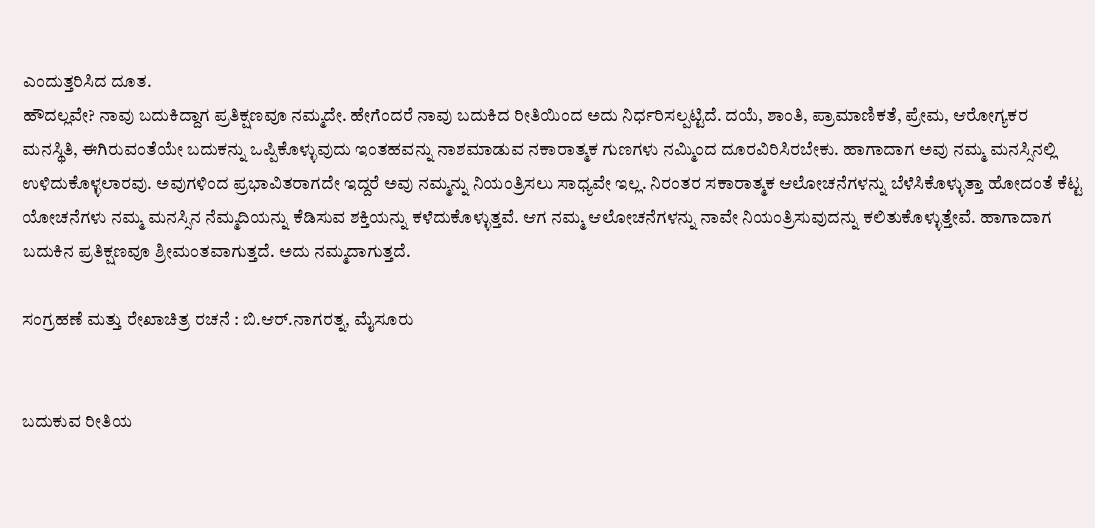ಎಂದುತ್ತರಿಸಿದ ದೂತ.
ಹೌದಲ್ಲವೇ? ನಾವು ಬದುಕಿದ್ದಾಗ ಪ್ರತಿಕ್ಷಣವೂ ನಮ್ಮದೇ. ಹೇಗೆಂದರೆ ನಾವು ಬದುಕಿದ ರೀತಿಯಿಂದ ಅದು ನಿರ್ಧರಿಸಲ್ಪಟ್ಟಿದೆ. ದಯೆ, ಶಾಂತಿ, ಪ್ರಾಮಾಣಿಕತೆ, ಪ್ರೇಮ, ಆರೋಗ್ಯಕರ ಮನಸ್ಥಿತಿ, ಈಗಿರುವಂತೆಯೇ ಬದುಕನ್ನು ಒಪ್ಪಿಕೊಳ್ಳುವುದು ಇಂತಹವನ್ನು ನಾಶಮಾಡುವ ನಕಾರಾತ್ಮಕ ಗುಣಗಳು ನಮ್ಮಿಂದ ದೂರವಿರಿಸಿರಬೇಕು. ಹಾಗಾದಾಗ ಅವು ನಮ್ಮ ಮನಸ್ಸಿನಲ್ಲಿ ಉಳಿದುಕೊಳ್ಳಲಾರವು. ಅವುಗಳಿಂದ ಪ್ರಭಾವಿತರಾಗದೇ ಇದ್ದರೆ ಅವು ನಮ್ಮನ್ನು ನಿಯಂತ್ರಿಸಲು ಸಾಧ್ಯವೇ ಇಲ್ಲ. ನಿರಂತರ ಸಕಾರಾತ್ಮಕ ಆಲೋಚನೆಗಳನ್ನು ಬೆಳೆಸಿಕೊಳ್ಳುತ್ತಾ ಹೋದಂತೆ ಕೆಟ್ಟ ಯೋಚನೆಗಳು ನಮ್ಮ ಮನಸ್ಸಿನ ನೆಮ್ಮದಿಯನ್ನು ಕೆಡಿಸುವ ಶಕ್ತಿಯನ್ನು ಕಳೆದುಕೊಳ್ಳುತ್ತವೆ. ಆಗ ನಮ್ಮ ಆಲೋಚನೆಗಳನ್ನು ನಾವೇ ನಿಯಂತ್ರಿಸುವುದನ್ನು ಕಲಿತುಕೊಳ್ಳುತ್ತೇವೆ. ಹಾಗಾದಾಗ ಬದುಕಿನ ಪ್ರತಿಕ್ಷಣವೂ ಶ್ರೀಮಂತವಾಗುತ್ತದೆ. ಅದು ನಮ್ಮದಾಗುತ್ತದೆ.

ಸಂಗ್ರಹಣೆ ಮತ್ತು ರೇಖಾಚಿತ್ರ ರಚನೆ : ಬಿ.ಆರ್.ನಾಗರತ್ನ, ಮೈಸೂರು


ಬದುಕುವ ರೀತಿಯ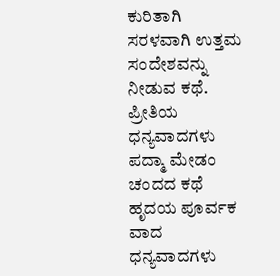ಕುರಿತಾಗಿ ಸರಳವಾಗಿ ಉತ್ತಮ ಸಂದೇಶವನ್ನು ನೀಡುವ ಕಥೆ.
ಪ್ರೀತಿಯ ಧನ್ಯವಾದಗಳು ಪದ್ಮಾ ಮೇಡಂ
ಚಂದದ ಕಥೆ
ಹೃದಯ ಪೂರ್ವಕ ವಾದ ಧನ್ಯವಾದಗಳು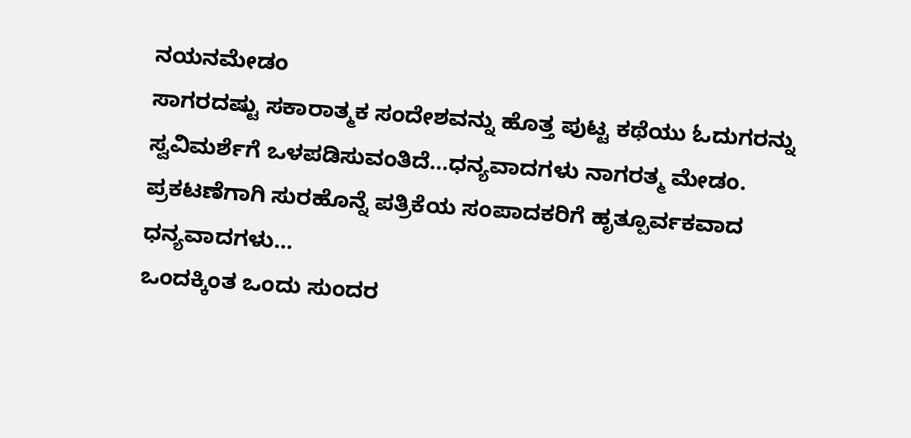ನಯನಮೇಡಂ
ಸಾಗರದಷ್ಟು ಸಕಾರಾತ್ಮಕ ಸಂದೇಶವನ್ನು ಹೊತ್ತ ಪುಟ್ಟ ಕಥೆಯು ಓದುಗರನ್ನು ಸ್ವವಿಮರ್ಶೆಗೆ ಒಳಪಡಿಸುವಂತಿದೆ…ಧನ್ಯವಾದಗಳು ನಾಗರತ್ಮ ಮೇಡಂ.
ಪ್ರಕಟಣೆಗಾಗಿ ಸುರಹೊನ್ನೆ ಪತ್ರಿಕೆಯ ಸಂಪಾದಕರಿಗೆ ಹೃತ್ಪೂರ್ವಕವಾದ ಧನ್ಯವಾದಗಳು…
ಒಂದಕ್ಕಿಂತ ಒಂದು ಸುಂದರ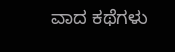ವಾದ ಕಥೆಗಳು